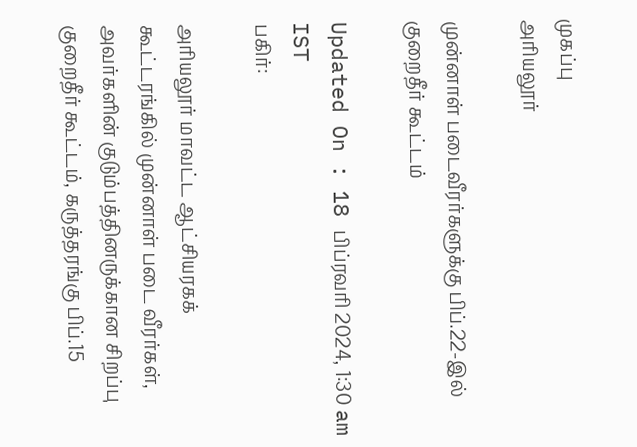முகப்பு
அரியலூர்

முன்னாள் படைவீரர்களுக்கு பிப்.22-இல் குறைதீர் கூட்டம்

Updated On : 18 பிப்ரவரி 2024, 1:30 am IST
பகிர்:

அரியலூர் மாவட்ட ஆட்சியரகக் கூட்டரங்கில் முன்னாள் படை வீரர்கள், அவர்களின் குடும்பத்தினருக்கான சிறப்பு குறைதீர் கூட்டம், கருத்தரங்கு பிப்.15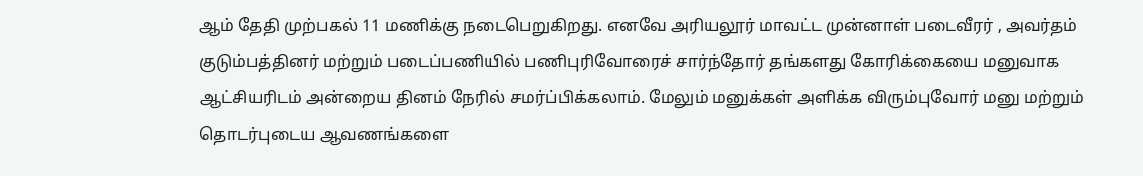ஆம் தேதி முற்பகல் 11 மணிக்கு நடைபெறுகிறது. எனவே அரியலூர் மாவட்ட முன்னாள் படைவீரர் , அவர்தம் குடும்பத்தினர் மற்றும் படைப்பணியில் பணிபுரிவோரைச் சார்ந்தோர் தங்களது கோரிக்கையை மனுவாக ஆட்சியரிடம் அன்றைய தினம் நேரில் சமர்ப்பிக்கலாம். மேலும் மனுக்கள் அளிக்க விரும்புவோர் மனு மற்றும் தொடர்புடைய ஆவணங்களை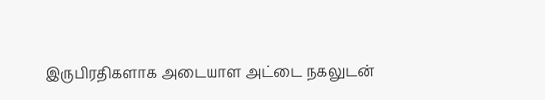இருபிரதிகளாக அடையாள அட்டை நகலுடன்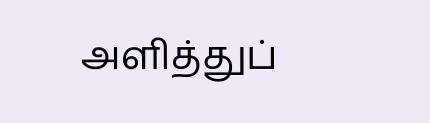அளித்துப்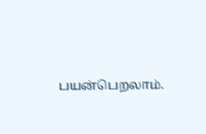பயன்பெறலாம்.